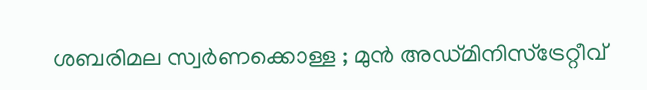ശബരിമല സ്വർണക്കൊള്ള ; മുൻ അഡ്മിനിസ്ട്രേറ്റീവ്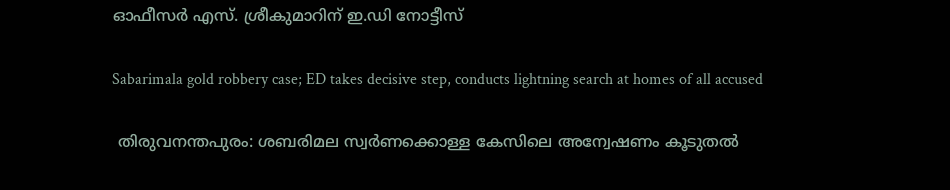ഓഫീസർ എസ്. ശ്രീകുമാറിന് ഇ.ഡി നോട്ടീസ്

Sabarimala gold robbery case; ED takes decisive step, conducts lightning search at homes of all accused

 തിരുവനന്തപുരം: ശബരിമല സ്വർണക്കൊള്ള കേസിലെ അന്വേഷണം കൂടുതൽ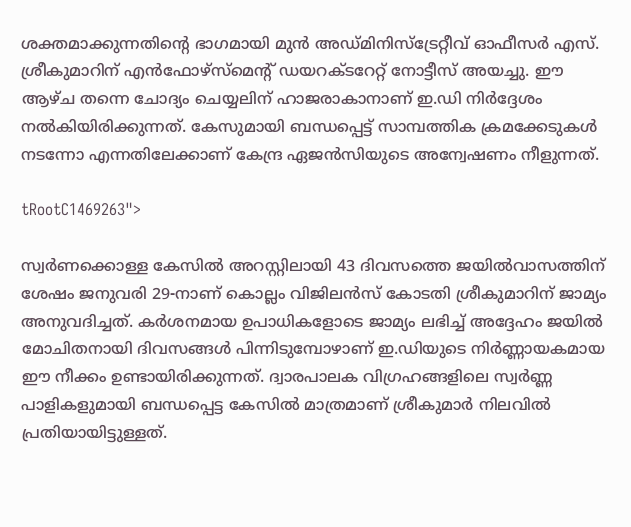ശക്തമാക്കുന്നതിന്റെ ഭാഗമായി മുൻ അഡ്മിനിസ്ട്രേറ്റീവ് ഓഫീസർ എസ്. ശ്രീകുമാറിന് എൻഫോഴ്‌സ്‌മെന്റ് ഡയറക്ടറേറ്റ് നോട്ടീസ് അയച്ചു. ഈ ആഴ്ച തന്നെ ചോദ്യം ചെയ്യലിന് ഹാജരാകാനാണ് ഇ.ഡി നിർദ്ദേശം നൽകിയിരിക്കുന്നത്. കേസുമായി ബന്ധപ്പെട്ട് സാമ്പത്തിക ക്രമക്കേടുകൾ നടന്നോ എന്നതിലേക്കാണ് കേന്ദ്ര ഏജൻസിയുടെ അന്വേഷണം നീളുന്നത്.

tRootC1469263">

സ്വർണക്കൊള്ള കേസിൽ അറസ്റ്റിലായി 43 ദിവസത്തെ ജയിൽവാസത്തിന് ശേഷം ജനുവരി 29-നാണ് കൊല്ലം വിജിലൻസ് കോടതി ശ്രീകുമാറിന് ജാമ്യം അനുവദിച്ചത്. കർശനമായ ഉപാധികളോടെ ജാമ്യം ലഭിച്ച് അദ്ദേഹം ജയിൽ മോചിതനായി ദിവസങ്ങൾ പിന്നിടുമ്പോഴാണ് ഇ.ഡിയുടെ നിർണ്ണായകമായ ഈ നീക്കം ഉണ്ടായിരിക്കുന്നത്. ദ്വാരപാലക വിഗ്രഹങ്ങളിലെ സ്വർണ്ണ പാളികളുമായി ബന്ധപ്പെട്ട കേസിൽ മാത്രമാണ് ശ്രീകുമാർ നിലവിൽ പ്രതിയായിട്ടുള്ളത്.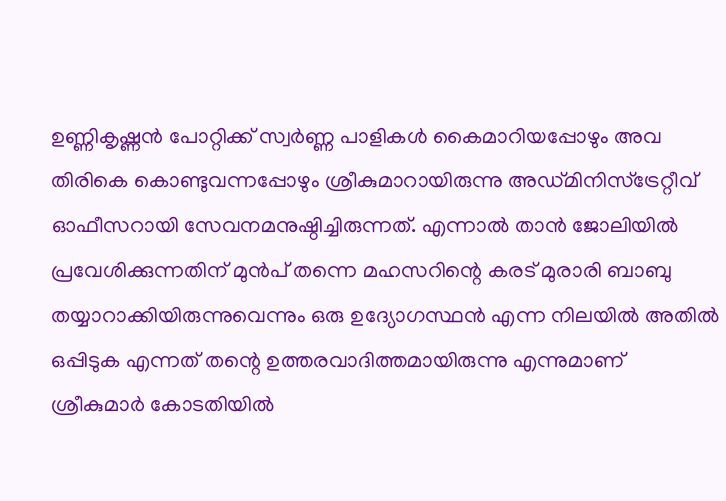ഉണ്ണികൃഷ്ണൻ പോറ്റിക്ക് സ്വർണ്ണ പാളികൾ കൈമാറിയപ്പോഴും അവ തിരികെ കൊണ്ടുവന്നപ്പോഴും ശ്രീകുമാറായിരുന്നു അഡ്മിനിസ്ട്രേറ്റീവ് ഓഫീസറായി സേവനമനുഷ്ഠിച്ചിരുന്നത്. എന്നാൽ താൻ ജോലിയിൽ പ്രവേശിക്കുന്നതിന് മുൻപ് തന്നെ മഹസറിന്റെ കരട് മുരാരി ബാബു തയ്യാറാക്കിയിരുന്നുവെന്നും ഒരു ഉദ്യോഗസ്ഥൻ എന്ന നിലയിൽ അതിൽ ഒപ്പിടുക എന്നത് തന്റെ ഉത്തരവാദിത്തമായിരുന്നു എന്നുമാണ് ശ്രീകുമാർ കോടതിയിൽ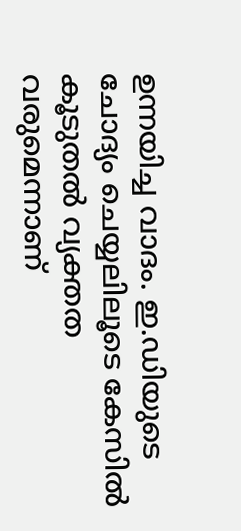ഉന്നയിച്ച വാദം. ഇ.ഡിയുടെ ചോദ്യം ചെയ്യലിലൂടെ കേസിൽ കൂടുതൽ വ്യക്തത വരുമെന്നാണ്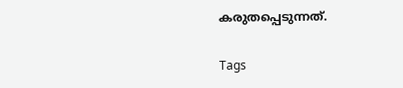കരുതപ്പെടുന്നത്.

Tags